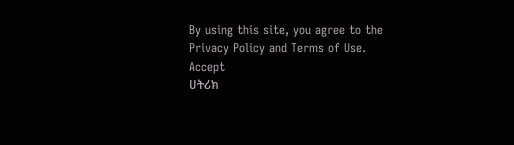By using this site, you agree to the Privacy Policy and Terms of Use.
Accept
ሀትሪክ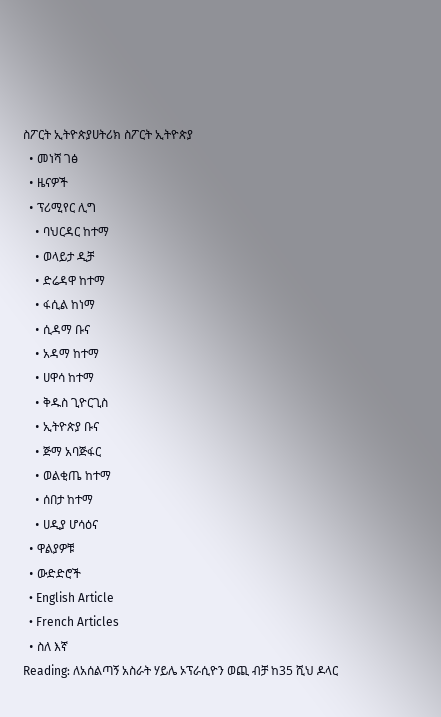ስፖርት ኢትዮጵያሀትሪክ ስፖርት ኢትዮጵያ
  • መነሻ ገፅ
  • ዜናዎች
  • ፕሪሚየር ሊግ
    • ባህርዳር ከተማ
    • ወላይታ ዲቻ
    • ድሬዳዋ ከተማ
    • ፋሲል ከነማ
    • ሲዳማ ቡና
    • አዳማ ከተማ
    • ሀዋሳ ከተማ
    • ቅዱስ ጊዮርጊስ
    • ኢትዮጵያ ቡና
    • ጅማ አባጅፋር
    • ወልቂጤ ከተማ
    • ሰበታ ከተማ
    • ሀዲያ ሆሳዕና
  • ዋልያዎቹ
  • ውድድሮች
  • English Article
  • French Articles
  • ስለ እኛ
Reading: ለአሰልጣኝ አስራት ሃይሌ ኦፕራሲዮን ወጪ ብቻ ከ35 ሺህ ዶላር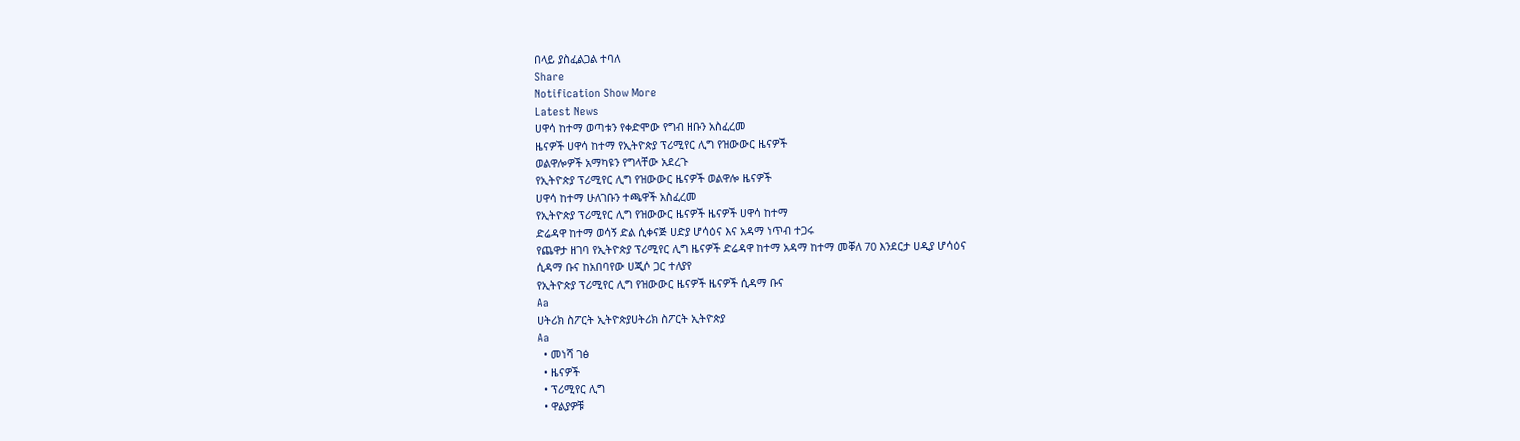በላይ ያስፈልጋል ተባለ
Share
Notification Show More
Latest News
ሀዋሳ ከተማ ወጣቱን የቀድሞው የግብ ዘቡን አስፈረመ
ዜናዎች ሀዋሳ ከተማ የኢትዮጵያ ፕሪሚየር ሊግ የዝውውር ዜናዎች
ወልዋሎዎች አማካዩን የግላቸው አደረጉ
የኢትዮጵያ ፕሪሚየር ሊግ የዝውውር ዜናዎች ወልዋሎ ዜናዎች
ሀዋሳ ከተማ ሁለገቡን ተጫዋች አስፈረመ
የኢትዮጵያ ፕሪሚየር ሊግ የዝውውር ዜናዎች ዜናዎች ሀዋሳ ከተማ
ድሬዳዋ ከተማ ወሳኝ ድል ሲቀናጅ ሀድያ ሆሳዕና እና አዳማ ነጥብ ተጋሩ
የጨዋታ ዘገባ የኢትዮጵያ ፕሪሚየር ሊግ ዜናዎች ድሬዳዋ ከተማ አዳማ ከተማ መቐለ 70 እንደርታ ሀዲያ ሆሳዕና
ሲዳማ ቡና ከአበባየው ሀጂሶ ጋር ተለያየ
የኢትዮጵያ ፕሪሚየር ሊግ የዝውውር ዜናዎች ዜናዎች ሲዳማ ቡና
Aa
ሀትሪክ ስፖርት ኢትዮጵያሀትሪክ ስፖርት ኢትዮጵያ
Aa
  • መነሻ ገፅ
  • ዜናዎች
  • ፕሪሚየር ሊግ
  • ዋልያዎቹ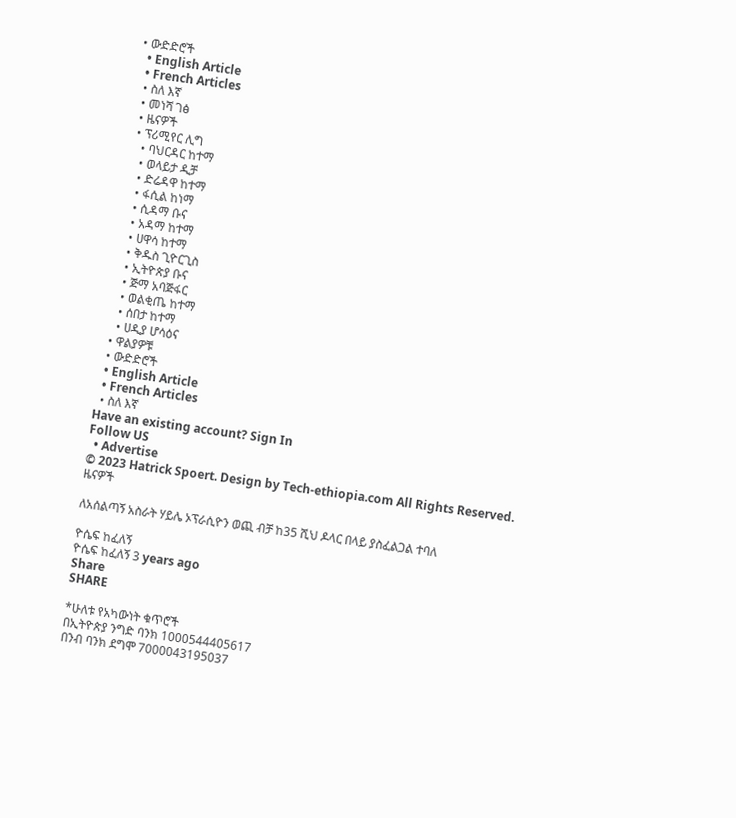• ውድድሮች
  • English Article
  • French Articles
  • ስለ እኛ
  • መነሻ ገፅ
  • ዜናዎች
  • ፕሪሚየር ሊግ
    • ባህርዳር ከተማ
    • ወላይታ ዲቻ
    • ድሬዳዋ ከተማ
    • ፋሲል ከነማ
    • ሲዳማ ቡና
    • አዳማ ከተማ
    • ሀዋሳ ከተማ
    • ቅዱስ ጊዮርጊስ
    • ኢትዮጵያ ቡና
    • ጅማ አባጅፋር
    • ወልቂጤ ከተማ
    • ሰበታ ከተማ
    • ሀዲያ ሆሳዕና
  • ዋልያዎቹ
  • ውድድሮች
  • English Article
  • French Articles
  • ስለ እኛ
Have an existing account? Sign In
Follow US
  • Advertise
© 2023 Hatrick Spoert. Design by Tech-ethiopia.com All Rights Reserved.
ዜናዎች

ለአሰልጣኝ አስራት ሃይሌ ኦፕራሲዮን ወጪ ብቻ ከ35 ሺህ ዶላር በላይ ያስፈልጋል ተባለ

ዮሴፍ ከፈለኝ
ዮሴፍ ከፈለኝ 3 years ago
Share
SHARE

*ሁለቱ የአካውነት ቁጥሮች
በኢትዮጵያ ንግድ ባንክ 1000544405617
በንብ ባንክ ደግሞ 7000043195037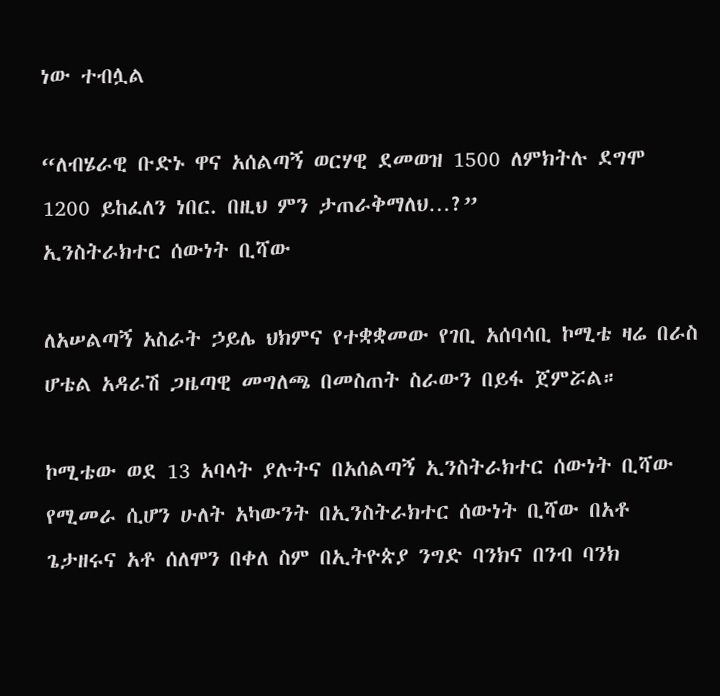ነው ተብሏል

“ለብሄራዊ ቡድኑ ዋና አሰልጣኝ ወርሃዊ ደመወዝ 1500 ለምክትሉ ደግሞ 1200 ይከፈለን ነበር. በዚህ ምን ታጠራቅማለህ…?”
ኢንስትራክተር ሰውነት ቢሻው

ለአሠልጣኝ አስራት ኃይሌ ህክምና የተቋቋመው የገቢ አሰባሳቢ ኮሚቴ ዛሬ በራስ ሆቴል አዳራሽ ጋዜጣዊ መግለጫ በመስጠት ስራውን በይፋ ጀምሯል።

ኮሚቴው ወደ 13 አባላት ያሉትና በአሰልጣኝ ኢንስትራክተር ሰውነት ቢሻው የሚመራ ሲሆን ሁለት አካውንት በኢንስትራክተር ሰውነት ቢሻው በአቶ ጌታዘሩና አቶ ሰለሞን በቀለ ስም በኢትዮጵያ ንግድ ባንክና በንብ ባንክ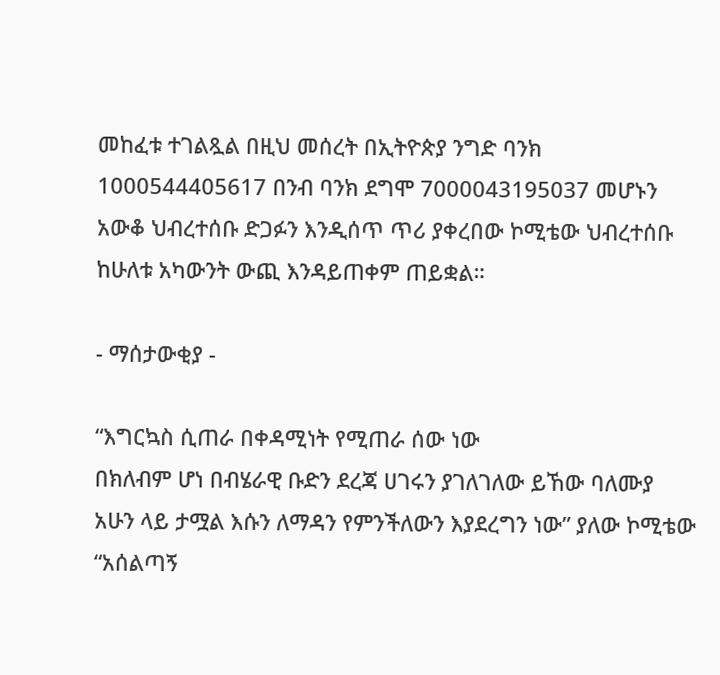መከፈቱ ተገልጿል በዚህ መሰረት በኢትዮጵያ ንግድ ባንክ 1000544405617 በንብ ባንክ ደግሞ 7000043195037 መሆኑን አውቆ ህብረተሰቡ ድጋፉን እንዲሰጥ ጥሪ ያቀረበው ኮሚቴው ህብረተሰቡ ከሁለቱ አካውንት ውጪ እንዳይጠቀም ጠይቋል።

- ማሰታውቂያ -

“እግርኳስ ሲጠራ በቀዳሚነት የሚጠራ ሰው ነው
በክለብም ሆነ በብሄራዊ ቡድን ደረጃ ሀገሩን ያገለገለው ይኸው ባለሙያ አሁን ላይ ታሟል እሱን ለማዳን የምንችለውን እያደረግን ነው” ያለው ኮሚቴው “አሰልጣኝ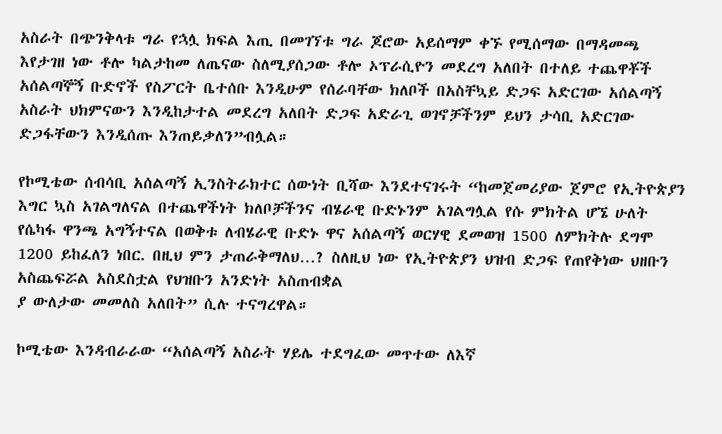አስራት በጭንቅላቱ ግራ የኋሏ ክፍል እጢ በመገኘቱ ግራ ጆሮው አይሰማም ቀኙ የሚሰማው በማዳመጫ እየታገዘ ነው ቶሎ ካልታከመ ለጤናው ስለሚያሰጋው ቶሎ ኦፕራሲዮን መደረግ አለበት በተለይ ተጨዋቾች አሰልጣኞኝ ቡድኖች የስፖርት ቤተሰቡ እንዲሁም የሰራባቸው ክለቦች በአስቸኳይ ድጋፍ አድርገው አሰልጣኝ አስራት ህክምናውን እንዲከታተል መደረግ አለበት ድጋፍ አድራጊ ወገኖቻችንም ይህን ታሳቢ አድርገው ድጋፋቸውን እንዲሰጡ እንጠይቃለን”ብሏል።

የኮሚቴው ሰብሳቢ አሰልጣኝ ኢንስትራክተር ሰውነት ቢሻው እንደተናገሩት “ከመጀመሪያው ጀምሮ የኢትዮጵያን እግር ኳስ አገልግለናል በተጨዋችነት ክለቦቻችንና ብሄራዊ ቡድኑንም አገልግሏል የሱ ምክትል ሆኜ ሁለት የሴካፋ ዋንጫ አግኝተናል በወቅቱ ለብሄራዊ ቡድኑ ዋና አሰልጣኝ ወርሃዊ ደመወዝ 1500 ለምክትሉ ደግሞ 1200 ይከፈለን ነበር. በዚህ ምን ታጠራቅማለህ…? ስለዚህ ነው የኢትዮጵያን ህዝብ ድጋፍ የጠየቅነው ህዘቡን አስጨፍሯል አስደስቷል የህዝቡን አንድነት አስጠብቋል
ያ ውለታው መመለስ አለበት” ሲሉ ተናግረዋል።

ኮሚቴው እንዳብራራው “አሰልጣኝ አስራት ሃይሌ ተደግፈው መጥተው ለእኛ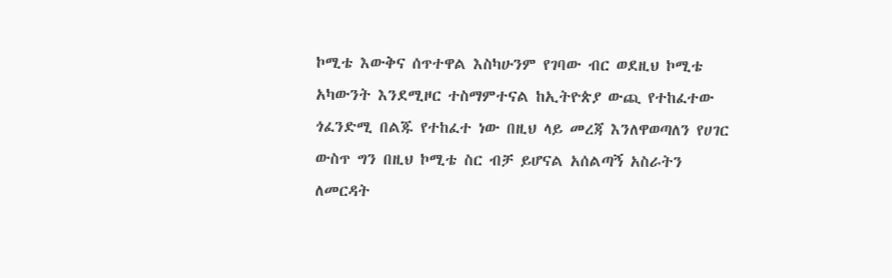ኮሚቴ እውቅና ሰጥተዋል እስካሁንም የገባው ብር ወደዚህ ኮሚቴ አካውንት እንደሚዞር ተስማምተናል ከኢትዮጵያ ውጪ የተከፈተው ጎፈንድሚ በልጁ የተከፈተ ነው በዚህ ላይ መረጃ እንለዋወጣለን የሀገር ውስጥ ግን በዚህ ኮሚቴ ስር ብቻ ይሆናል አሰልጣኝ አስራትን ለመርዳት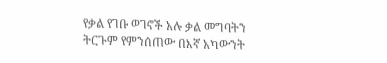የቃል የገቡ ወገኖች አሉ ቃል መግባትን ትርጉም የምንሰጠው በእኛ አካውንት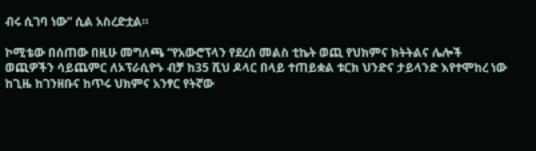ብሩ ሲገባ ነው” ሲል አስረድቷል።

ኮሚቴው በሰጠው በዚሁ መግለጫ “የአውሮፕላን የደረሰ መልስ ቲኬት ወጪ የህክምና ክትትልና ሌሎች ወጪዎችን ሳይጨምር ለኦፕራሲዮኑ ብቻ ከ35 ሺህ ዶላር በላይ ተጠይቋል ቱርክ ህንድና ታይላንድ እየተሞከረ ነው ከጊዜ ከገንዘቡና ከጥሩ ህክምና አንፃር የትኛው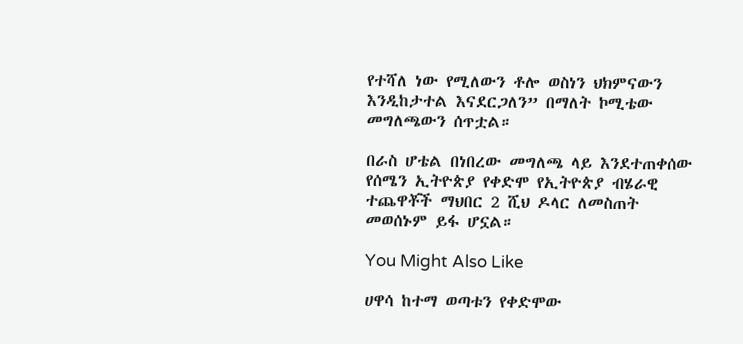የተሻለ ነው የሚለውን ቶሎ ወስነን ህክምናውን እንዲከታተል እናደርጋለን” በማለት ኮሚቴው መግለጫውን ሰጥቷል።

በራስ ሆቴል በነበረው መግለጫ ላይ እንደተጠቀሰው የሰሜን ኢትዮጵያ የቀድሞ የኢትዮጵያ ብሄራዊ ተጨዋቾች ማህበር 2 ሺህ ዶላር ለመስጠት መወሰኑም ይፋ ሆኗል።

You Might Also Like

ሀዋሳ ከተማ ወጣቱን የቀድሞው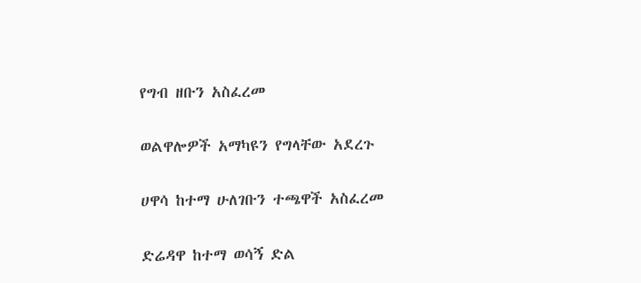የግብ ዘቡን አስፈረመ

ወልዋሎዎች አማካዩን የግላቸው አደረጉ

ሀዋሳ ከተማ ሁለገቡን ተጫዋች አስፈረመ

ድሬዳዋ ከተማ ወሳኝ ድል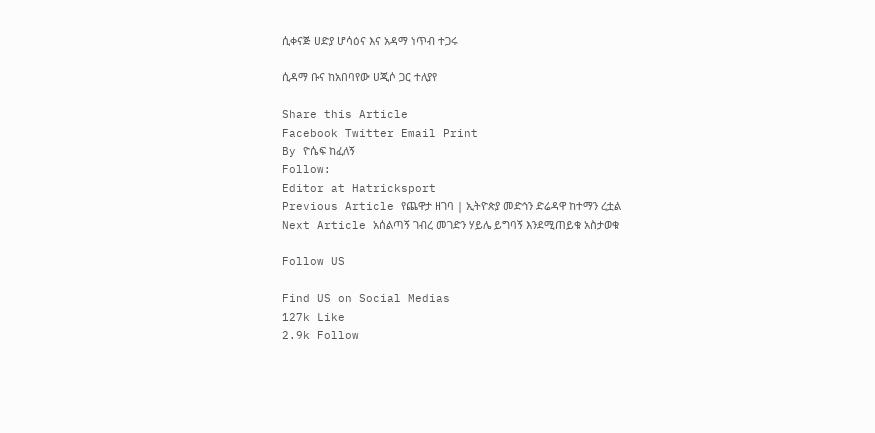ሲቀናጅ ሀድያ ሆሳዕና እና አዳማ ነጥብ ተጋሩ

ሲዳማ ቡና ከአበባየው ሀጂሶ ጋር ተለያየ

Share this Article
Facebook Twitter Email Print
By ዮሴፍ ከፈለኝ
Follow:
Editor at Hatricksport
Previous Article የጨዋታ ዘገባ | ኢትዮጵያ መድኅን ድሬዳዋ ከተማን ረቷል
Next Article አሰልጣኝ ገብረ መገድን ሃይሌ ይግባኝ እንደሚጠይቁ አስታወቁ

Follow US

Find US on Social Medias
127k Like
2.9k Follow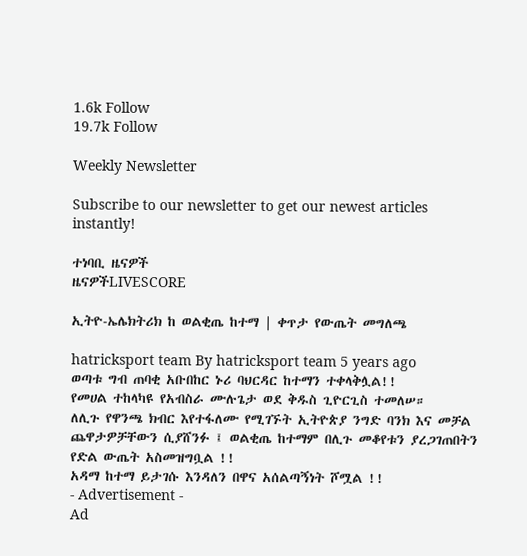1.6k Follow
19.7k Follow

Weekly Newsletter

Subscribe to our newsletter to get our newest articles instantly!

ተነባቢ ዜናዎች
ዜናዎችLIVESCORE

ኢትዮ-ኤሌክትሪክ ከ ወልቂጤ ከተማ | ቀጥታ የውጤት መግለጫ

hatricksport team By hatricksport team 5 years ago
ወጣቱ ግብ ጠባቂ አቡበከር ኑሪ ባህርዳር ከተማን ተቀላቅሏል!!
የመሀል ተከላካዩ የአብስራ ሙሉጌታ ወደ ቅዱስ ጊዮርጊስ ተመለሠ።
ለሊጉ የዋንጫ ክብር እየተፋለሙ የሚገኙት ኢትዮጵያ ንግድ ባንክ እና መቻል ጨዋታዎቻቸውን ሲያሸንፉ ፤ ወልቂጤ ከተማም በሊጉ መቆየቱን ያረጋገጠበትን የድል ውጤት አስመዝግቧል !!
አዳማ ከተማ ይታገሱ እንዳለን በዋና አሰልጣኝነት ሾሟል !!
- Advertisement -
Ad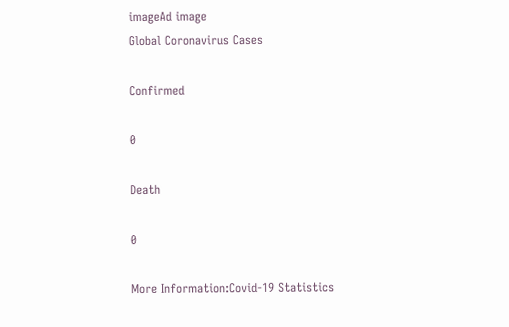imageAd image
Global Coronavirus Cases

Confirmed

0

Death

0

More Information:Covid-19 Statistics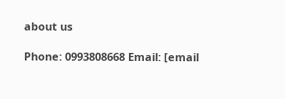about us

Phone: 0993808668 Email: [email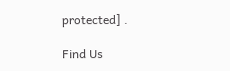protected] .

Find Us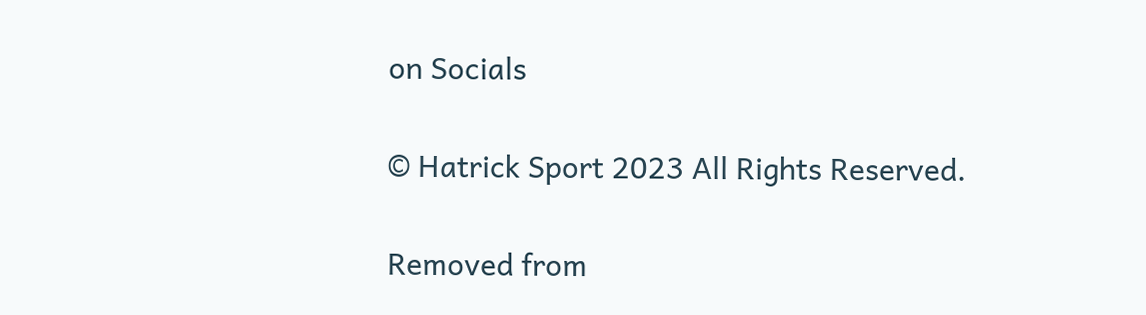on Socials

© Hatrick Sport 2023 All Rights Reserved.

Removed from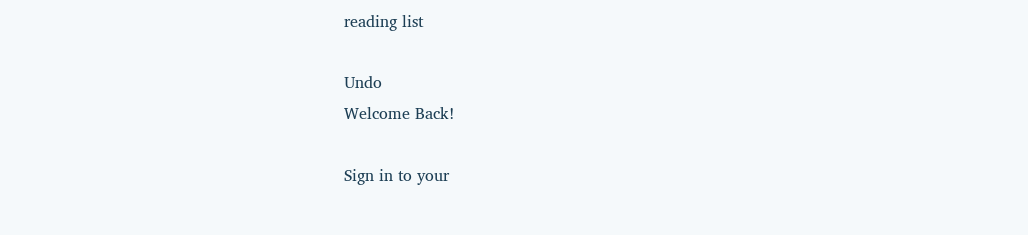reading list

Undo
Welcome Back!

Sign in to your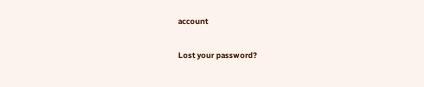account

Lost your password?